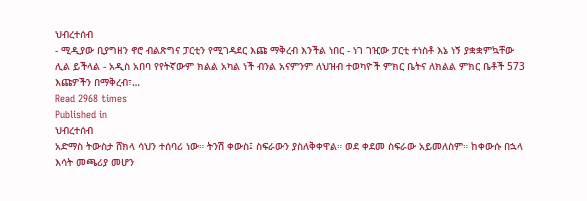ህብረተሰብ
- ሚዲያው ቢያግዘን ኖሮ ብልጽግና ፓርቲን የሚገዳደር እጩ ማቅረብ እንችል ነበር - ነገ ገዢው ፓርቲ ተነስቶ እኔ ነኝ ያቋቋምኳቸው ሊል ይችላል - አዲስ አበባ የየትኛውም ክልል አካል ነች ብንል አናምንም ለህዝብ ተወካዮች ምክር ቤትና ለክልል ምክር ቤቶች 573 እጩዎችን በማቅረብ፣…
Read 2968 times
Published in
ህብረተሰብ
አድማስ ትውስታ ሸክላ ሳህን ተሰባሪ ነው። ትንሽ ቀውስ፤ ስፍራውን ያስለቅቀዋል። ወደ ቀደመ ስፍራው አይመለስም። ከቀውሱ በኋላ እሳት መጫሪያ መሆን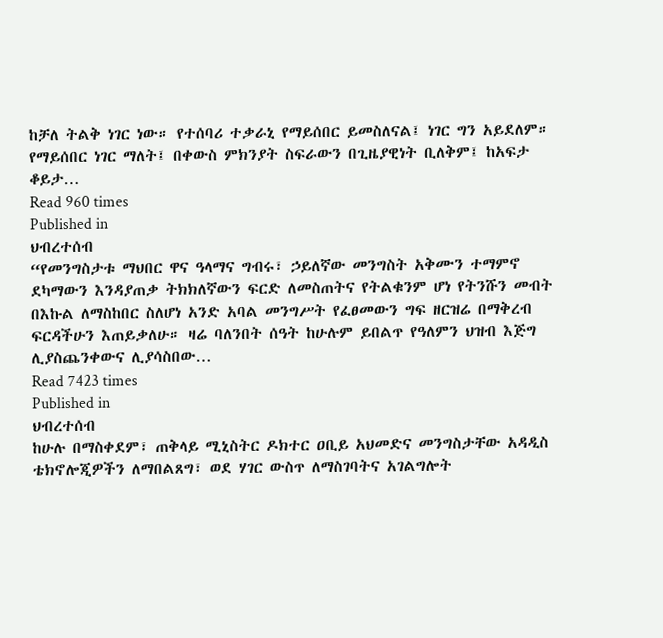ከቻለ ትልቅ ነገር ነው። የተሰባሪ ተቃራኒ የማይሰበር ይመስለናል፤ ነገር ግን አይደለም። የማይሰበር ነገር ማለት፤ በቀውስ ምክንያት ስፍራውን በጊዜያዊነት ቢለቅም፤ ከአፍታ ቆይታ…
Read 960 times
Published in
ህብረተሰብ
“የመንግስታቱ ማህበር ዋና ዓላማና ግብሩ፣ ኃይለኛው መንግስት አቅሙን ተማምኖ ደካማውን እንዳያጠቃ ትክክለኛውን ፍርድ ለመስጠትና የትልቁንም ሆነ የትንሹን መብት በእኩል ለማስከበር ስለሆነ አንድ አባል መንግሥት የፈፀመውን ግፍ ዘርዝሬ በማቅረብ ፍርዳችሁን እጠይቃለሁ። ዛሬ ባለንበት ሰዓት ከሁሉም ይበልጥ የዓለምን ህዝብ እጅግ ሊያስጨንቀውና ሊያሳስበው…
Read 7423 times
Published in
ህብረተሰብ
ከሁሉ በማስቀደም፣ ጠቅላይ ሚኒስትር ዶክተር ዐቢይ አህመድና መንግስታቸው አዳዲስ ቴክኖሎጂዎችን ለማበልጸግ፣ ወደ ሃገር ውስጥ ለማስገባትና አገልግሎት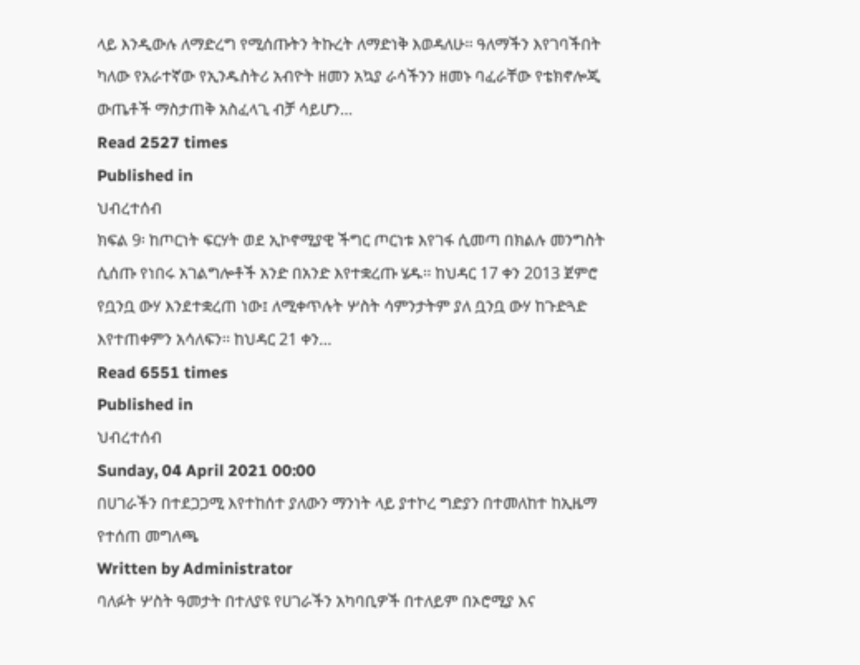ላይ እንዲውሉ ለማድረግ የሚሰጡትን ትኩረት ለማድነቅ እወዳለሁ። ዓለማችን እየገባችበት ካለው የአራተኛው የኢንዱስትሪ አብዮት ዘመን አኳያ ራሳችንን ዘመኑ ባፈራቸው የቴክኖሎጂ ውጤቶች ማስታጠቅ አስፈላጊ ብቻ ሳይሆን…
Read 2527 times
Published in
ህብረተሰብ
ክፍል 9፡ ከጦርነት ፍርሃት ወደ ኢኮኖሚያዊ ችግር ጦርነቱ እየገፋ ሲመጣ በክልሉ መንግስት ሲሰጡ የነበሩ አገልግሎቶች አንድ በአንድ እየተቋረጡ ሄዱ፡፡ ከህዳር 17 ቀን 2013 ጀምሮ የቧንቧ ውሃ እንደተቋረጠ ነው፤ ለሚቀጥሉት ሦስት ሳምንታትም ያለ ቧንቧ ውሃ ከጉድጓድ እየተጠቀምን አሳለፍን፡፡ ከህዳር 21 ቀን…
Read 6551 times
Published in
ህብረተሰብ
Sunday, 04 April 2021 00:00
በሀገራችን በተደጋጋሚ እየተከሰተ ያለውን ማንነት ላይ ያተኮረ ግድያን በተመለከተ ከኢዜማ የተሰጠ መግለጫ
Written by Administrator
ባለፉት ሦስት ዓመታት በተለያዩ የሀገራችን አካባቢዎች በተለይም በኦሮሚያ እና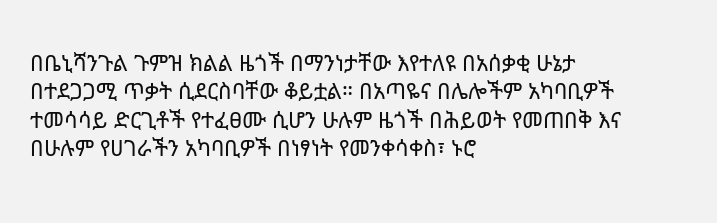በቤኒሻንጉል ጉምዝ ክልል ዜጎች በማንነታቸው እየተለዩ በአሰቃቂ ሁኔታ በተደጋጋሚ ጥቃት ሲደርስባቸው ቆይቷል። በአጣዬና በሌሎችም አካባቢዎች ተመሳሳይ ድርጊቶች የተፈፀሙ ሲሆን ሁሉም ዜጎች በሕይወት የመጠበቅ እና በሁሉም የሀገራችን አካባቢዎች በነፃነት የመንቀሳቀስ፣ ኑሮ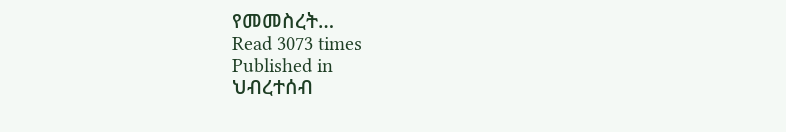የመመስረት…
Read 3073 times
Published in
ህብረተሰብ